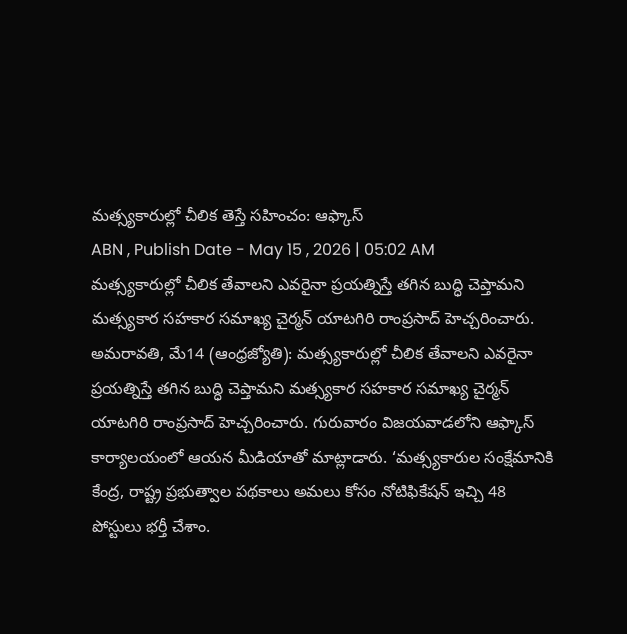మత్స్యకారుల్లో చీలిక తెస్తే సహించం: ఆఫ్కాస్
ABN , Publish Date - May 15 , 2026 | 05:02 AM
మత్స్యకారుల్లో చీలిక తేవాలని ఎవరైనా ప్రయత్నిస్తే తగిన బుద్ధి చెప్తామని మత్స్యకార సహకార సమాఖ్య చైర్మన్ యాటగిరి రాంప్రసాద్ హెచ్చరించారు.
అమరావతి, మే14 (ఆంధ్రజ్యోతి): మత్స్యకారుల్లో చీలిక తేవాలని ఎవరైనా ప్రయత్నిస్తే తగిన బుద్ధి చెప్తామని మత్స్యకార సహకార సమాఖ్య చైర్మన్ యాటగిరి రాంప్రసాద్ హెచ్చరించారు. గురువారం విజయవాడలోని ఆఫ్కాస్ కార్యాలయంలో ఆయన మీడియాతో మాట్లాడారు. ‘మత్స్యకారుల సంక్షేమానికి కేంద్ర, రాష్ట్ర ప్రభుత్వాల పథకాలు అమలు కోసం నోటిఫికేషన్ ఇచ్చి 48 పోస్టులు భర్తీ చేశాం.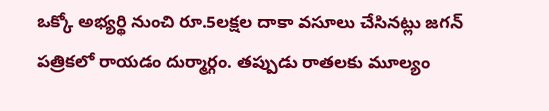ఒక్కో అభ్యర్థి నుంచి రూ.5లక్షల దాకా వసూలు చేసినట్లు జగన్ పత్రికలో రాయడం దుర్మార్గం. తప్పుడు రాతలకు మూల్యం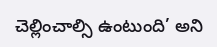చెల్లించాల్సి ఉంటుంది’ అని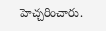హెచ్చరించారు.